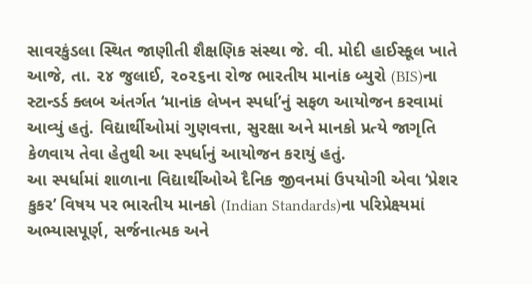સાવરકુંડલા સ્થિત જાણીતી શૈક્ષણિક સંસ્થા જે. વી. મોદી હાઈસ્કૂલ ખાતે આજે, તા. ૨૪ જુલાઈ, ૨૦૨૬ના રોજ ભારતીય માનાંક બ્યુરો (BIS)ના સ્ટાન્ડર્ડ ક્લબ અંતર્ગત ‘માનાંક લેખન સ્પર્ધા’નું સફળ આયોજન કરવામાં આવ્યું હતું. વિદ્યાર્થીઓમાં ગુણવત્તા, સુરક્ષા અને માનકો પ્રત્યે જાગૃતિ કેળવાય તેવા હેતુથી આ સ્પર્ધાનું આયોજન કરાયું હતું.
આ સ્પર્ધામાં શાળાના વિદ્યાર્થીઓએ દૈનિક જીવનમાં ઉપયોગી એવા ‘પ્રેશર કુકર’ વિષય પર ભારતીય માનકો (Indian Standards)ના પરિપ્રેક્ષ્યમાં અભ્યાસપૂર્ણ, સર્જનાત્મક અને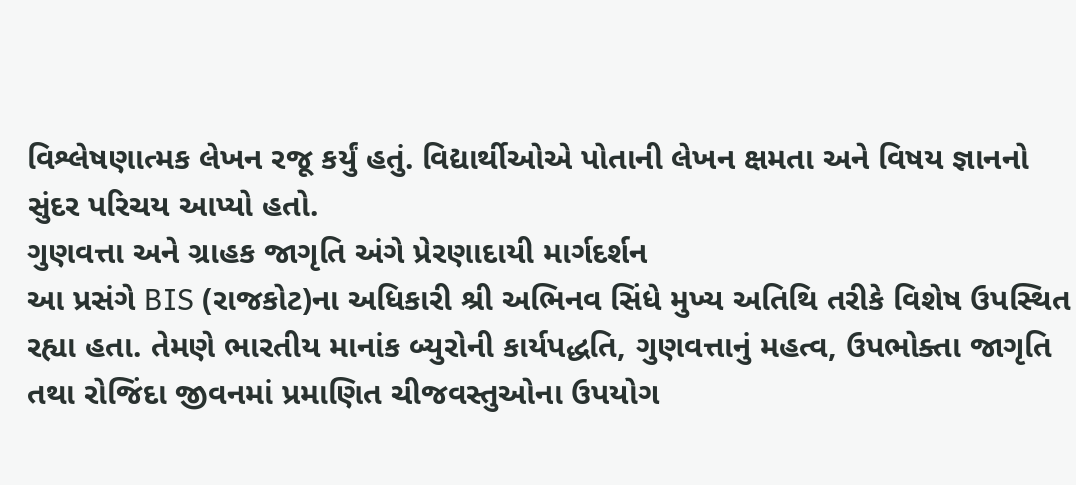વિશ્લેષણાત્મક લેખન રજૂ કર્યું હતું. વિદ્યાર્થીઓએ પોતાની લેખન ક્ષમતા અને વિષય જ્ઞાનનો સુંદર પરિચય આપ્યો હતો.
ગુણવત્તા અને ગ્રાહક જાગૃતિ અંગે પ્રેરણાદાયી માર્ગદર્શન
આ પ્રસંગે BIS (રાજકોટ)ના અધિકારી શ્રી અભિનવ સિંધે મુખ્ય અતિથિ તરીકે વિશેષ ઉપસ્થિત રહ્યા હતા. તેમણે ભારતીય માનાંક બ્યુરોની કાર્યપદ્ધતિ, ગુણવત્તાનું મહત્વ, ઉપભોક્તા જાગૃતિ તથા રોજિંદા જીવનમાં પ્રમાણિત ચીજવસ્તુઓના ઉપયોગ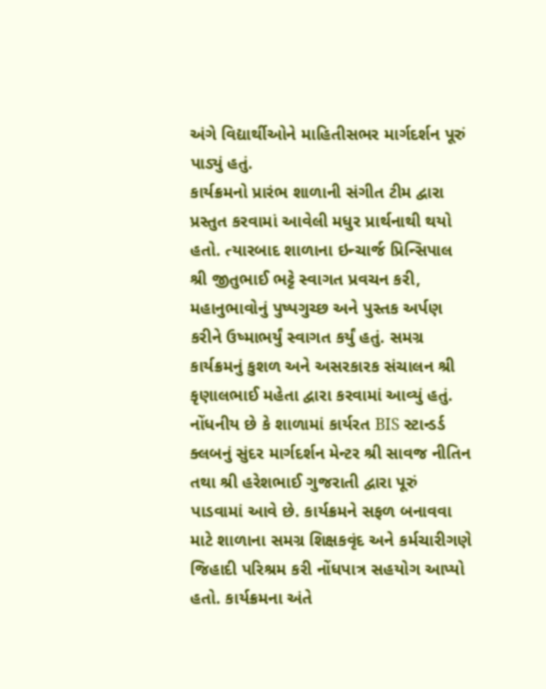અંગે વિદ્યાર્થીઓને માહિતીસભર માર્ગદર્શન પૂરું પાડ્યું હતું.
કાર્યક્રમનો પ્રારંભ શાળાની સંગીત ટીમ દ્વારા પ્રસ્તુત કરવામાં આવેલી મધુર પ્રાર્થનાથી થયો હતો. ત્યારબાદ શાળાના ઇન્ચાર્જ પ્રિન્સિપાલ શ્રી જીતુભાઈ ભટ્ટે સ્વાગત પ્રવચન કરી, મહાનુભાવોનું પુષ્પગુચ્છ અને પુસ્તક અર્પણ કરીને ઉષ્માભર્યું સ્વાગત કર્યું હતું. સમગ્ર કાર્યક્રમનું કુશળ અને અસરકારક સંચાલન શ્રી કૃણાલભાઈ મહેતા દ્વારા કરવામાં આવ્યું હતું.
નોંધનીય છે કે શાળામાં કાર્યરત BIS સ્ટાન્ડર્ડ ક્લબનું સુંદર માર્ગદર્શન મેન્ટર શ્રી સાવજ નીતિન તથા શ્રી હરેશભાઈ ગુજરાતી દ્વારા પૂરું પાડવામાં આવે છે. કાર્યક્રમને સફળ બનાવવા માટે શાળાના સમગ્ર શિક્ષકવૃંદ અને કર્મચારીગણે જિહાદી પરિશ્રમ કરી નોંધપાત્ર સહયોગ આપ્યો હતો. કાર્યક્રમના અંતે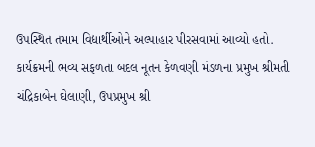ઉપસ્થિત તમામ વિદ્યાર્થીઓને અલ્પાહાર પીરસવામાં આવ્યો હતો.
કાર્યક્રમની ભવ્ય સફળતા બદલ નૂતન કેળવણી મંડળના પ્રમુખ શ્રીમતી ચંદ્રિકાબેન ઘેલાણી, ઉપપ્રમુખ શ્રી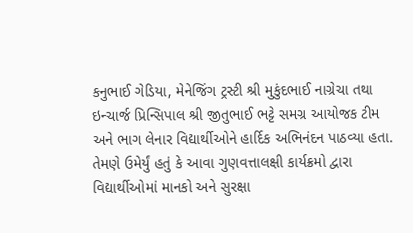કનુભાઈ ગેડિયા, મેનેજિંગ ટ્રસ્ટી શ્રી મુકુંદભાઈ નાગ્રેચા તથા ઇન્ચાર્જ પ્રિન્સિપાલ શ્રી જીતુભાઈ ભટ્ટે સમગ્ર આયોજક ટીમ અને ભાગ લેનાર વિદ્યાર્થીઓને હાર્દિક અભિનંદન પાઠવ્યા હતા. તેમણે ઉમેર્યું હતું કે આવા ગુણવત્તાલક્ષી કાર્યક્રમો દ્વારા વિદ્યાર્થીઓમાં માનકો અને સુરક્ષા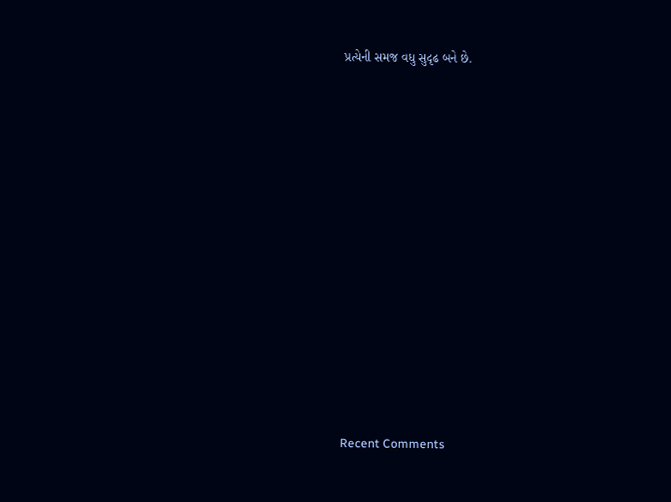પ્રત્યેની સમજ વધુ સુદૃઢ બને છે.













Recent Comments